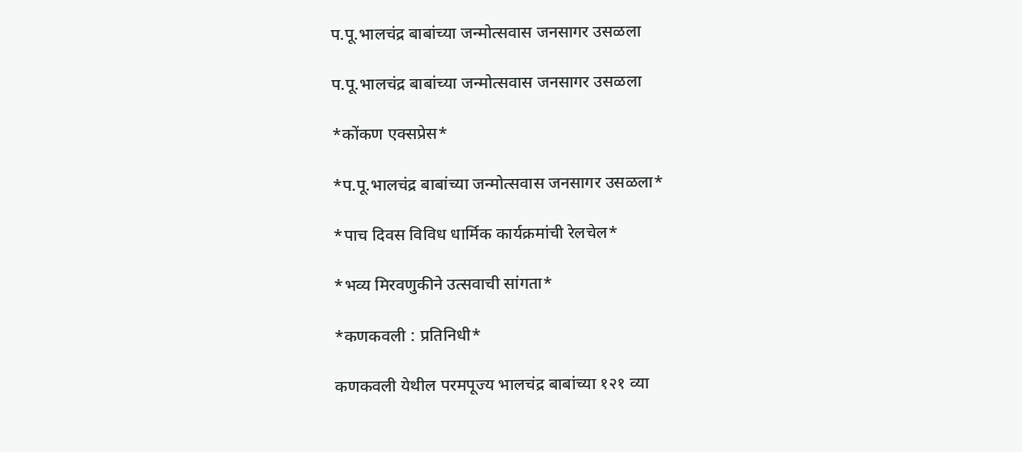प.पू.भालचंद्र बाबांच्या जन्मोत्सवास जनसागर उसळला

प.पू.भालचंद्र बाबांच्या जन्मोत्सवास जनसागर उसळला

*कोंकण एक्सप्रेस*

*प.पू.भालचंद्र बाबांच्या जन्मोत्सवास जनसागर उसळला*

*पाच दिवस विविध धार्मिक कार्यक्रमांची रेलचेल*

*भव्य मिरवणुकीने उत्सवाची सांगता*

*कणकवली : प्रतिनिधी*

कणकवली येथील परमपूज्य भालचंद्र बाबांच्या १२१ व्या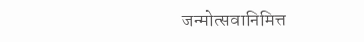जन्मोत्सवानिमित्त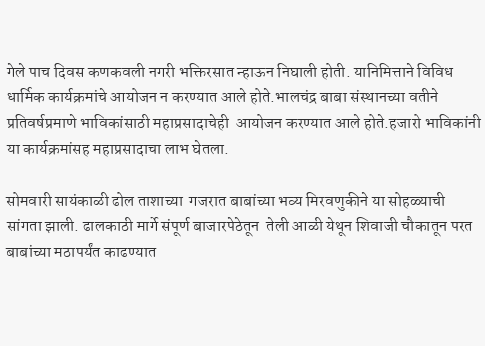गेले पाच दिवस कणकवली नगरी भक्तिरसात न्हाऊन निघाली होती. यानिमित्ताने विविध धार्मिक कार्यक्रमांचे आयोजन न करण्यात आले होते.भालचंद्र बाबा संस्थानच्या वतीने प्रतिवर्षप्रमाणे भाविकांसाठी महाप्रसादाचेही  आयोजन करण्यात आले होते.हजारो भाविकांनी या कार्यक्रमांसह महाप्रसादाचा लाभ घेतला.

सोमवारी सायंकाळी ढोल ताशाच्या  गजरात बाबांच्या भव्य मिरवणुकीने या सोहळ्याची सांगता झाली. ढालकाठी मार्गे संपूर्ण बाजारपेठेतून  तेली आळी येथून शिवाजी चौकातून परत बाबांच्या मठापर्यंत काढण्यात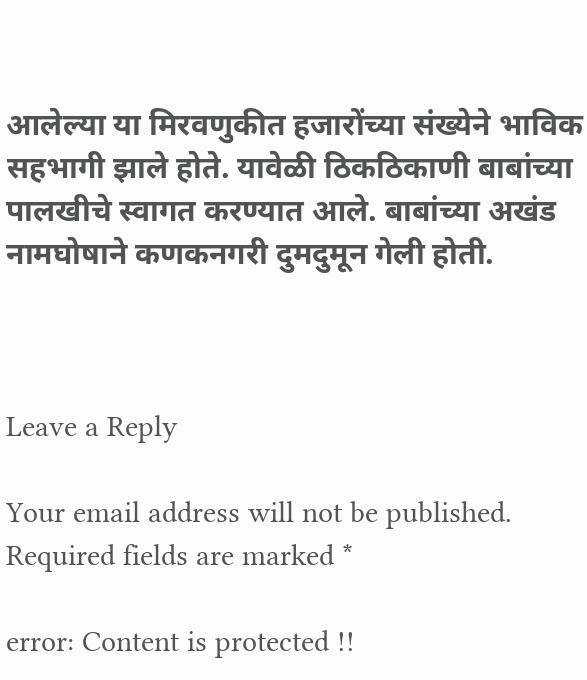आलेल्या या मिरवणुकीत हजारोंच्या संख्येने भाविक सहभागी झाले होते. यावेळी ठिकठिकाणी बाबांच्या पालखीचे स्वागत करण्यात आले. बाबांच्या अखंड नामघोषाने कणकनगरी दुमदुमून गेली होती.



Leave a Reply

Your email address will not be published. Required fields are marked *

error: Content is protected !!